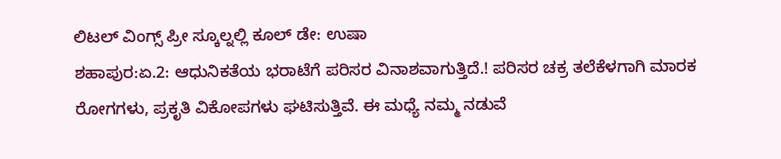ಲಿಟಲ್ ವಿಂಗ್ಸ್ ಪ್ರೀ ಸ್ಕೂಲ್ನಲ್ಲಿ ಕೂಲ್ ಡೇ: ಉಷಾ
ಶಹಾಪುರ:ಏ.2: ಆಧುನಿಕತೆಯ ಭರಾಟೆಗೆ ಪರಿಸರ ವಿನಾಶವಾಗುತ್ತಿದೆ.! ಪರಿಸರ ಚಕ್ರ ತಲೆಕೆಳಗಾಗಿ ಮಾರಕ ರೋಗಗಳು, ಪ್ರಕೃತಿ ವಿಕೋಪಗಳು ಘಟಿಸುತ್ತಿವೆ. ಈ ಮಧ್ಯೆ ನಮ್ಮ ನಡುವೆ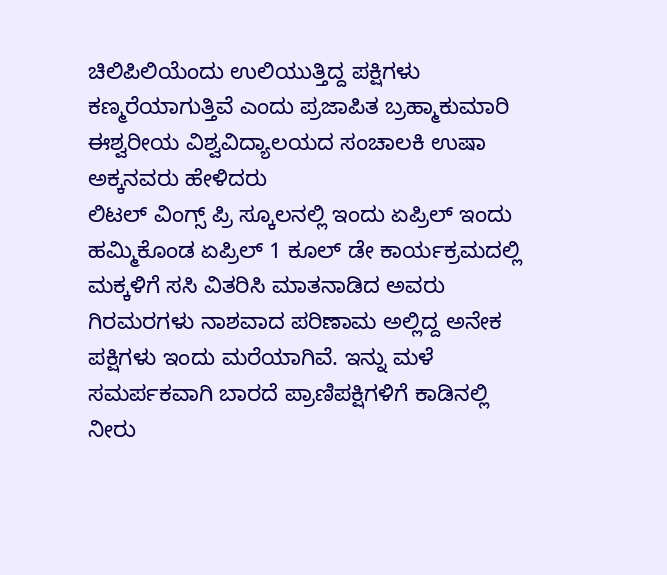ಚಿಲಿಪಿಲಿಯೆಂದು ಉಲಿಯುತ್ತಿದ್ದ ಪಕ್ಷಿಗಳು ಕಣ್ಮರೆಯಾಗುತ್ತಿವೆ ಎಂದು ಪ್ರಜಾಪಿತ ಬ್ರಹ್ಮಾಕುಮಾರಿ ಈಶ್ವರೀಯ ವಿಶ್ವವಿದ್ಯಾಲಯದ ಸಂಚಾಲಕಿ ಉಷಾ ಅಕ್ಕನವರು ಹೇಳಿದರು
ಲಿಟಲ್ ವಿಂಗ್ಸ್ ಪ್ರಿ ಸ್ಕೂಲನಲ್ಲಿ ಇಂದು ಏಪ್ರಿಲ್ ಇಂದು ಹಮ್ಮಿಕೊಂಡ ಏಪ್ರಿಲ್ 1 ಕೂಲ್ ಡೇ ಕಾರ್ಯಕ್ರಮದಲ್ಲಿ ಮಕ್ಕಳಿಗೆ ಸಸಿ ವಿತರಿಸಿ ಮಾತನಾಡಿದ ಅವರು ಗಿರಮರಗಳು ನಾಶವಾದ ಪರಿಣಾಮ ಅಲ್ಲಿದ್ದ ಅನೇಕ ಪಕ್ಷಿಗಳು ಇಂದು ಮರೆಯಾಗಿವೆ. ಇನ್ನು ಮಳೆ ಸಮರ್ಪಕವಾಗಿ ಬಾರದೆ ಪ್ರಾಣಿಪಕ್ಷಿಗಳಿಗೆ ಕಾಡಿನಲ್ಲಿ ನೀರು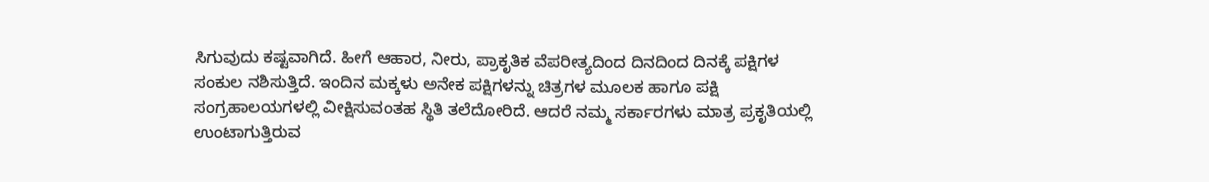ಸಿಗುವುದು ಕಷ್ಟವಾಗಿದೆ. ಹೀಗೆ ಆಹಾರ, ನೀರು, ಪ್ರಾಕೃತಿಕ ವೆಪರೀತ್ಯದಿಂದ ದಿನದಿಂದ ದಿನಕ್ಕೆ ಪಕ್ಷಿಗಳ ಸಂಕುಲ ನಶಿಸುತ್ತಿದೆ. ಇಂದಿನ ಮಕ್ಕಳು ಅನೇಕ ಪಕ್ಷಿಗಳನ್ನು ಚಿತ್ರಗಳ ಮೂಲಕ ಹಾಗೂ ಪಕ್ಷಿ ಸಂಗ್ರಹಾಲಯಗಳಲ್ಲಿ ವೀಕ್ಷಿಸುವಂತಹ ಸ್ಥಿತಿ ತಲೆದೋರಿದೆ. ಆದರೆ ನಮ್ಮ ಸರ್ಕಾರಗಳು ಮಾತ್ರ ಪ್ರಕೃತಿಯಲ್ಲಿ ಉಂಟಾಗುತ್ತಿರುವ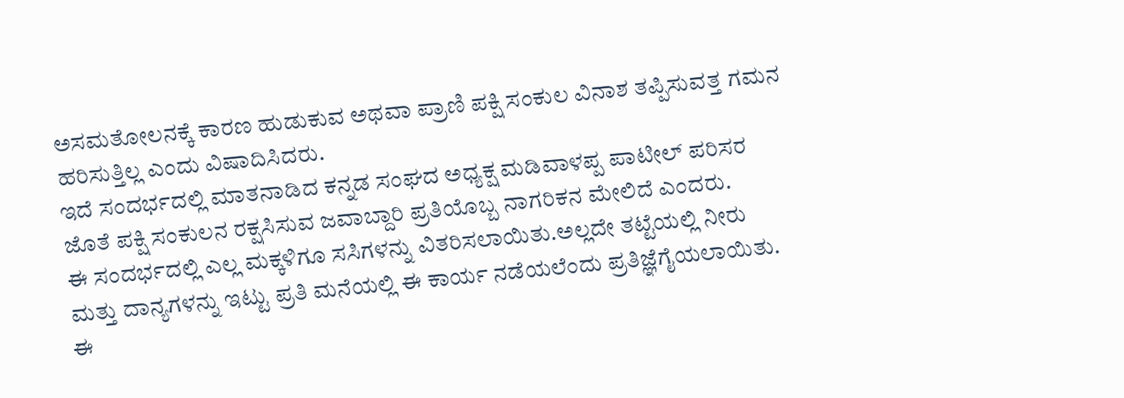ಅಸಮತೋಲನಕ್ಕೆ ಕಾರಣ ಹುಡುಕುವ ಅಥವಾ ಪ್ರಾಣಿ ಪಕ್ಷಿ ಸಂಕುಲ ವಿನಾಶ ತಪ್ಪಿಸುವತ್ತ ಗಮನ ಹರಿಸುತ್ತಿಲ್ಲ ಎಂದು ವಿಷಾದಿಸಿದರು.
ಇದೆ ಸಂದರ್ಭದಲ್ಲಿ ಮಾತನಾಡಿದ ಕನ್ನಡ ಸಂಘದ ಅಧ್ಯಕ್ಷ ಮಡಿವಾಳಪ್ಪ ಪಾಟೀಲ್ ಪರಿಸರ ಜೊತೆ ಪಕ್ಷಿ ಸಂಕುಲನ ರಕ್ಷಸಿಸುವ ಜವಾಬ್ದಾರಿ ಪ್ರತಿಯೊಬ್ಬ ನಾಗರಿಕನ ಮೇಲಿದೆ ಎಂದರು.
ಈ ಸಂದರ್ಭದಲ್ಲಿ ಎಲ್ಲ ಮಕ್ಕಳಿಗೂ ಸಸಿಗಳನ್ನು ವಿತರಿಸಲಾಯಿತು.ಅಲ್ಲದೇ ತಟ್ಟೆಯಲ್ಲಿ ನೀರು ಮತ್ತು ದಾನ್ಯಗಳನ್ನು ಇಟ್ಟು ಪ್ರತಿ ಮನೆಯಲ್ಲಿ ಈ ಕಾರ್ಯ ನಡೆಯಲೆಂದು ಪ್ರತಿಜ್ಞೆಗೈಯಲಾಯಿತು.
ಈ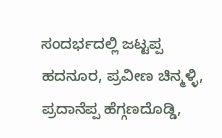ಸಂದರ್ಭದಲ್ಲಿ ಜಟ್ಟಪ್ಪ ಹದನೂರ, ಪ್ರವೀಣ ಚಿನ್ಮಳ್ಳಿ, ಪ್ರದಾನೆಪ್ಪ ಹೆಗ್ಗಣದೊಡ್ಡಿ,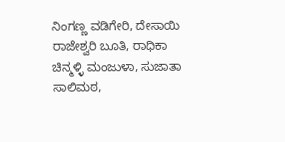ನಿಂಗಣ್ಣ ವಡಿಗೇರಿ, ದೇಸಾಯಿ ರಾಜೇಶ್ವರಿ ಬೂತಿ, ರಾಧಿಕಾ ಚಿನ್ಮಳ್ಳಿ ಮಂಜುಳಾ, ಸುಜಾತಾ ಸಾಲಿಮಠ,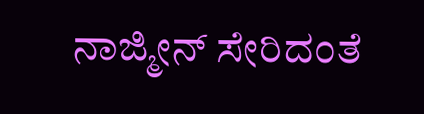ನಾಜ್ಮೀನ್ ಸೇರಿದಂತೆ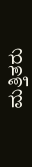ಮತ್ತಿತರು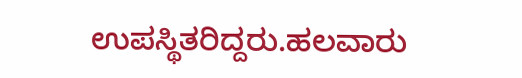ಉಪಸ್ಥಿತರಿದ್ದರು.ಹಲವಾರು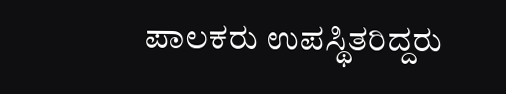ಪಾಲಕರು ಉಪಸ್ಥಿತರಿದ್ದರು